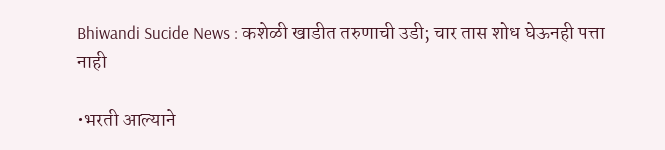Bhiwandi Sucide News : कशेळी खाडीत तरुणाची उडी; चार तास शोध घेऊनही पत्ता नाही

•भरती आल्याने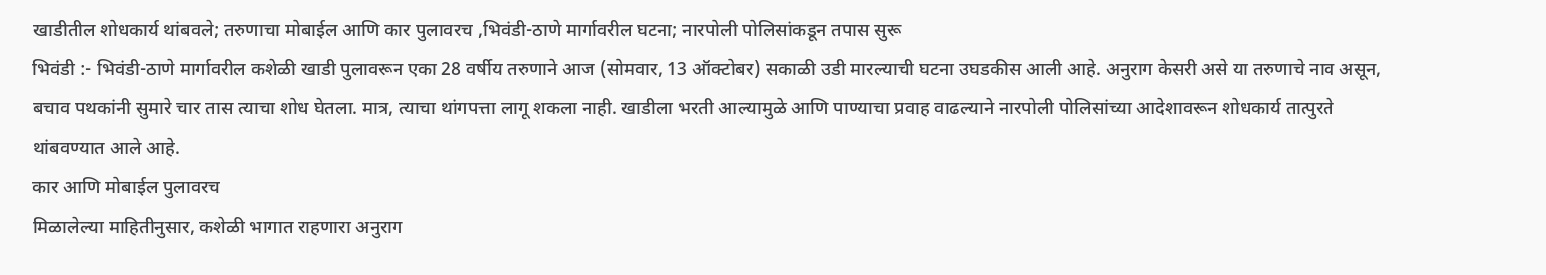खाडीतील शोधकार्य थांबवले; तरुणाचा मोबाईल आणि कार पुलावरच ,भिवंडी-ठाणे मार्गावरील घटना; नारपोली पोलिसांकडून तपास सुरू
भिवंडी :- भिवंडी-ठाणे मार्गावरील कशेळी खाडी पुलावरून एका 28 वर्षीय तरुणाने आज (सोमवार, 13 ऑक्टोबर) सकाळी उडी मारल्याची घटना उघडकीस आली आहे. अनुराग केसरी असे या तरुणाचे नाव असून, बचाव पथकांनी सुमारे चार तास त्याचा शोध घेतला. मात्र, त्याचा थांगपत्ता लागू शकला नाही. खाडीला भरती आल्यामुळे आणि पाण्याचा प्रवाह वाढल्याने नारपोली पोलिसांच्या आदेशावरून शोधकार्य तात्पुरते थांबवण्यात आले आहे.
कार आणि मोबाईल पुलावरच
मिळालेल्या माहितीनुसार, कशेळी भागात राहणारा अनुराग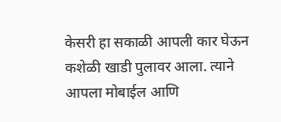केसरी हा सकाळी आपली कार घेऊन कशेळी खाडी पुलावर आला. त्याने आपला मोबाईल आणि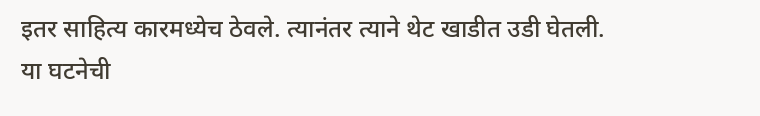इतर साहित्य कारमध्येच ठेवले. त्यानंतर त्याने थेट खाडीत उडी घेतली.
या घटनेची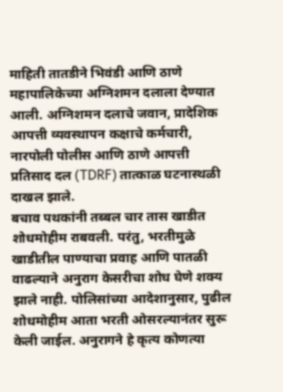माहिती तातडीने भिवंडी आणि ठाणे महापालिकेच्या अग्निशमन दलाला देण्यात आली. अग्निशमन दलाचे जवान, प्रादेशिक आपत्ती व्यवस्थापन कक्षाचे कर्मचारी, नारपोली पोलीस आणि ठाणे आपत्ती प्रतिसाद दल (TDRF) तात्काळ घटनास्थळी दाखल झाले.
बचाव पथकांनी तब्बल चार तास खाडीत शोधमोहीम राबवली. परंतु, भरतीमुळे खाडीतील पाण्याचा प्रवाह आणि पातळी वाढल्याने अनुराग केसरीचा शोध घेणे शक्य झाले नाही. पोलिसांच्या आदेशानुसार, पुढील शोधमोहीम आता भरती ओसरल्यानंतर सुरू केली जाईल. अनुरागने हे कृत्य कोणत्या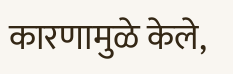कारणामुळे केले,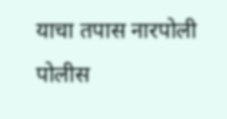याचा तपास नारपोली पोलीस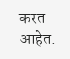करत आहेत.